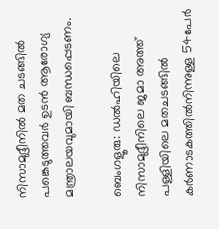നിസാമുദ്ദീനിൽ മത ചടങ്ങിൽ പങ്കെടുത്തവർ ഉടൻ ആരോഗ്യ മന്ത്രാലയവുമായി ബന്ധപ്പെടണം.

ബെംഗളൂരു: ഡൽഹിയിലെ നിസാമുദ്ദീനിലെ ജമാ അത്ത് പള്ളിയിലെ മതചടങ്ങിൽ കർണാടകത്തിൽനിന്നുള്ള 54പേർ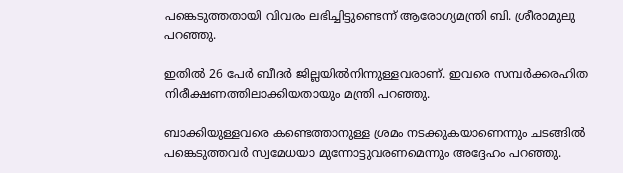പങ്കെടുത്തതായി വിവരം ലഭിച്ചിട്ടുണ്ടെന്ന് ആരോഗ്യമന്ത്രി ബി. ശ്രീരാമുലു പറഞ്ഞു.

ഇതിൽ 26 പേർ ബീദർ ജില്ലയിൽനിന്നുള്ളവരാണ്. ഇവരെ സമ്പർക്കരഹിത നിരീക്ഷണത്തിലാക്കിയതായും മന്ത്രി പറഞ്ഞു.

ബാക്കിയുള്ളവരെ കണ്ടെത്താനുള്ള ശ്രമം നടക്കുകയാണെന്നും ചടങ്ങിൽ പങ്കെടുത്തവർ സ്വമേധയാ മുന്നോട്ടുവരണമെന്നും അദ്ദേഹം പറഞ്ഞു.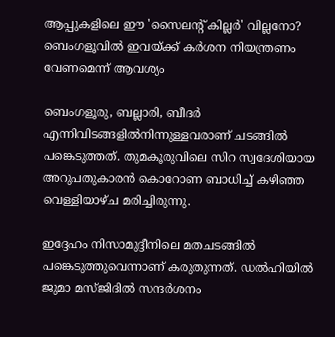ആപ്പുകളിലെ ഈ 'സൈലന്റ് കില്ലർ' വില്ലനോ? ബെംഗളൂവിൽ ഇവയ്ക്ക് കർശന നിയന്ത്രണം വേണമെന്ന് ആവശ്യം

ബെംഗളൂരു, ബല്ലാരി, ബീദർ എന്നിവിടങ്ങളിൽനിന്നുള്ളവരാണ് ചടങ്ങിൽ പങ്കെടുത്തത്. തുമകൂരുവിലെ സിറ സ്വദേശിയായ അറുപതുകാരൻ കൊറോണ ബാധിച്ച് കഴിഞ്ഞ വെള്ളിയാഴ്ച മരിച്ചിരുന്നു.

ഇദ്ദേഹം നിസാമുദ്ദീനിലെ മതചടങ്ങിൽ പങ്കെടുത്തുവെന്നാണ് കരുതുന്നത്. ഡൽഹിയിൽ ജുമാ മസ്ജിദിൽ സന്ദർശനം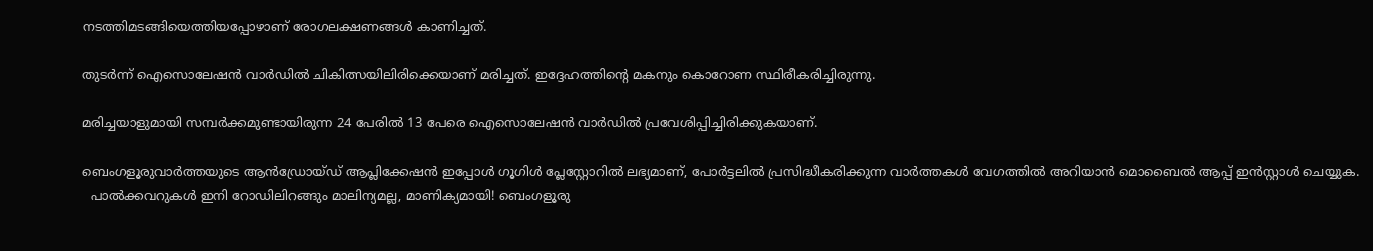നടത്തിമടങ്ങിയെത്തിയപ്പോഴാണ് രോഗലക്ഷണങ്ങൾ കാണിച്ചത്.

തുടർന്ന് ഐസൊലേഷൻ വാർഡിൽ ചികിത്സയിലിരിക്കെയാണ് മരിച്ചത്. ഇദ്ദേഹത്തിന്റെ മകനും കൊറോണ സ്ഥിരീകരിച്ചിരുന്നു.

മരിച്ചയാളുമായി സമ്പർക്കമുണ്ടായിരുന്ന 24 പേരിൽ 13 പേരെ ഐസൊലേഷൻ വാർഡിൽ പ്രവേശിപ്പിച്ചിരിക്കുകയാണ്.

ബെംഗളൂരുവാർത്തയുടെ ആൻഡ്രോയ്ഡ് ആപ്ലിക്കേഷൻ ഇപ്പോൾ ഗൂഗിൾ പ്ലേസ്റ്റോറിൽ ലഭ്യമാണ്, പോർട്ടലിൽ പ്രസിദ്ധീകരിക്കുന്ന വാർത്തകൾ വേഗത്തിൽ അറിയാൻ മൊബൈൽ ആപ്പ് ഇൻസ്റ്റാൾ ചെയ്യുക.
  പാൽക്കവറുകൾ ഇനി റോഡിലിറങ്ങും മാലിന്യമല്ല, മാണിക്യമായി! ബെംഗളൂരു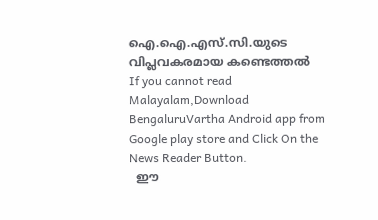ഐ.ഐ.എസ്.സി.യുടെ വിപ്ലവകരമായ കണ്ടെത്തൽ
If you cannot read Malayalam,Download BengaluruVartha Android app from Google play store and Click On the News Reader Button.
  ഈ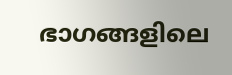ഭാഗങ്ങളിലെ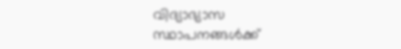വിദ്യാഭ്യാസ സ്ഥാപനങ്ങൾക്ക്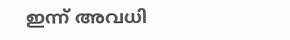ഇന്ന് അവധി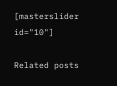[masterslider id="10"]

Related posts